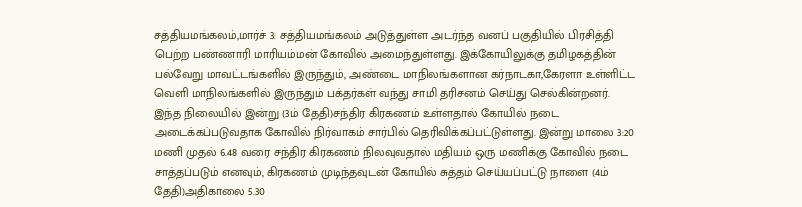சத்தியமங்கலம்,மார்ச் 3: சத்தியமங்கலம் அடுத்துள்ள அடர்ந்த வனப் பகுதியில் பிரசித்தி பெற்ற பண்ணாரி மாரியம்மன் கோவில் அமைந்துள்ளது. இக்கோயிலுக்கு தமிழகத்தின் பல்வேறு மாவட்டங்களில் இருந்தும், அண்டை மாநிலங்களான கர்நாடகா,கேரளா உள்ளிட்ட வெளி மாநிலங்களில் இருந்தும் பக்தர்கள் வந்து சாமி தரிசனம் செய்து செல்கின்றனர்.
இந்த நிலையில் இன்று (3ம் தேதி)சந்திர கிரகணம் உள்ளதால் கோயில் நடை அடைக்கப்படுவதாக கோவில் நிர்வாகம் சார்பில் தெரிவிக்கப்பட்டுள்ளது. இன்று மாலை 3:20 மணி முதல் 6.48 வரை சந்திர கிரகணம் நிலவுவதால் மதியம் ஒரு மணிக்கு கோவில் நடை சாத்தப்படும் எனவும், கிரகணம் முடிந்தவுடன் கோயில் சுத்தம் செய்யப்பட்டு நாளை (4ம் தேதி)அதிகாலை 5.30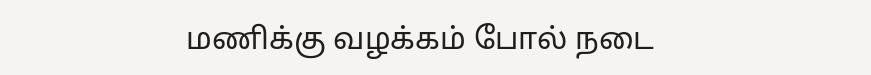மணிக்கு வழக்கம் போல் நடை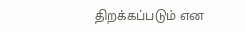திறக்கப்படும் என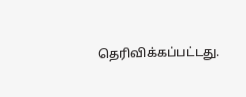தெரிவிக்கப்பட்டது.